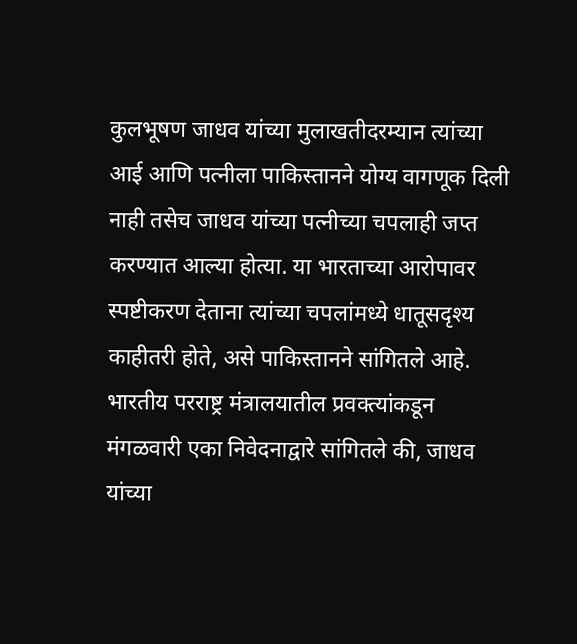कुलभूषण जाधव यांच्या मुलाखतीदरम्यान त्यांच्या आई आणि पत्नीला पाकिस्तानने योग्य वागणूक दिली नाही तसेच जाधव यांच्या पत्नीच्या चपलाही जप्त करण्यात आल्या होत्या. या भारताच्या आरोपावर स्पष्टीकरण देताना त्यांच्या चपलांमध्ये धातूसदृश्य काहीतरी होते, असे पाकिस्तानने सांगितले आहे.
भारतीय परराष्ट्र मंत्रालयातील प्रवक्त्यांकडून मंगळवारी एका निवेदनाद्वारे सांगितले की, जाधव यांच्या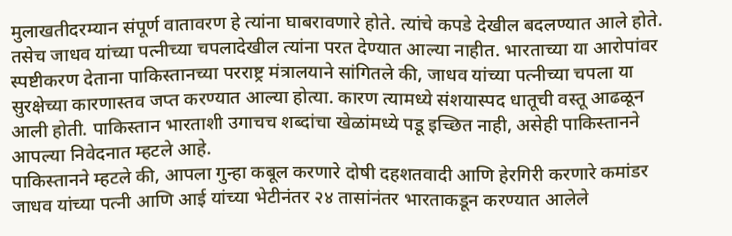मुलाखतीदरम्यान संपूर्ण वातावरण हे त्यांना घाबरावणारे होते. त्यांचे कपडे देखील बदलण्यात आले होते. तसेच जाधव यांच्या पत्नीच्या चपलादेखील त्यांना परत देण्यात आल्या नाहीत. भारताच्या या आरोपांवर स्पष्टीकरण देताना पाकिस्तानच्या परराष्ट्र मंत्रालयाने सांगितले की, जाधव यांच्या पत्नीच्या चपला या सुरक्षेच्या कारणास्तव जप्त करण्यात आल्या होत्या. कारण त्यामध्ये संशयास्पद धातूची वस्तू आढळून आली होती. पाकिस्तान भारताशी उगाचच शब्दांचा खेळांमध्ये पडू इच्छित नाही, असेही पाकिस्तानने आपल्या निवेदनात म्हटले आहे.
पाकिस्तानने म्हटले की, आपला गुन्हा कबूल करणारे दोषी दहशतवादी आणि हेरगिरी करणारे कमांडर जाधव यांच्या पत्नी आणि आई यांच्या भेटीनंतर २४ तासांनंतर भारताकडून करण्यात आलेले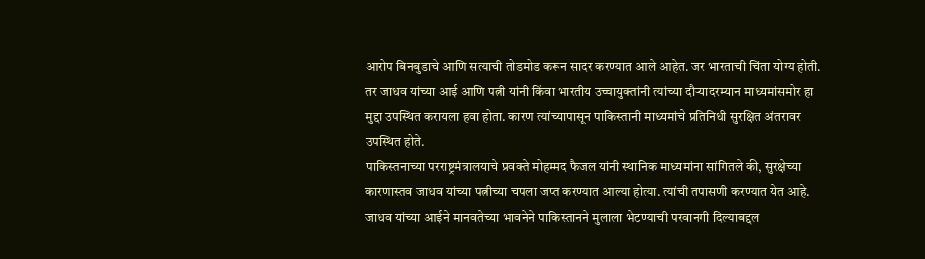आरोप बिनबुडाचे आणि सत्याची तोडमोड करून सादर करण्यात आले आहेत. जर भारताची चिंता योग्य होती. तर जाधव यांच्या आई आणि पत्नी यांनी किंवा भारतीय उच्चायुक्तांनी त्यांच्या दौऱ्यादरम्यान माध्यमांसमोर हा मुद्दा उपस्थित करायला हवा होता. कारण त्यांच्यापासून पाकिस्तानी माध्यमांचे प्रतिनिधी सुरक्षित अंतरावर उपस्थित होते.
पाकिस्तनाच्या परराष्ट्रमंत्रालयाचे प्रवक्ते मोहम्मद फैजल यांनी स्थानिक माध्यमांना सांगितले की, सुरक्षेच्या कारणास्तव जाधव यांच्या पत्नीच्या चपला जप्त करण्यात आल्या होत्या. त्यांची तपासणी करण्यात येत आहे. जाधव यांच्या आईने मानवतेच्या भावनेने पाकिस्तानने मुलाला भेटण्याची परवानगी दिल्याबद्दल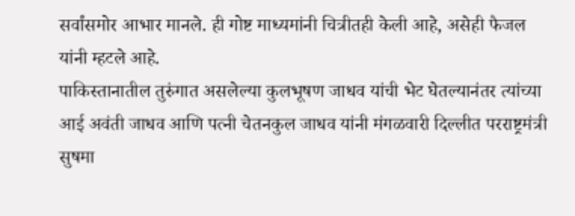सर्वांसमोर आभार मानले. ही गोष्ट माध्यमांनी चित्रीतही केली आहे, असेही फैजल यांनी म्हटले आहे.
पाकिस्तानातील तुरुंगात असलेल्या कुलभूषण जाधव यांची भेट घेतल्यानंतर त्यांच्या आई अवंती जाधव आणि पत्नी चेतनकुल जाधव यांनी मंगळवारी दिल्लीत परराष्ट्रमंत्री सुषमा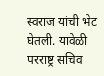स्वराज यांची भेट घेतली. यावेळी परराष्ट्र सचिव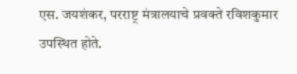एस. जयशंकर, परराष्ट्र मंत्रालयाचे प्रवक्ते रविशकुमार उपस्थित होते.